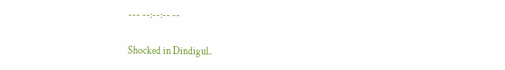--- --:--:-- --

Shocked in Dindigul..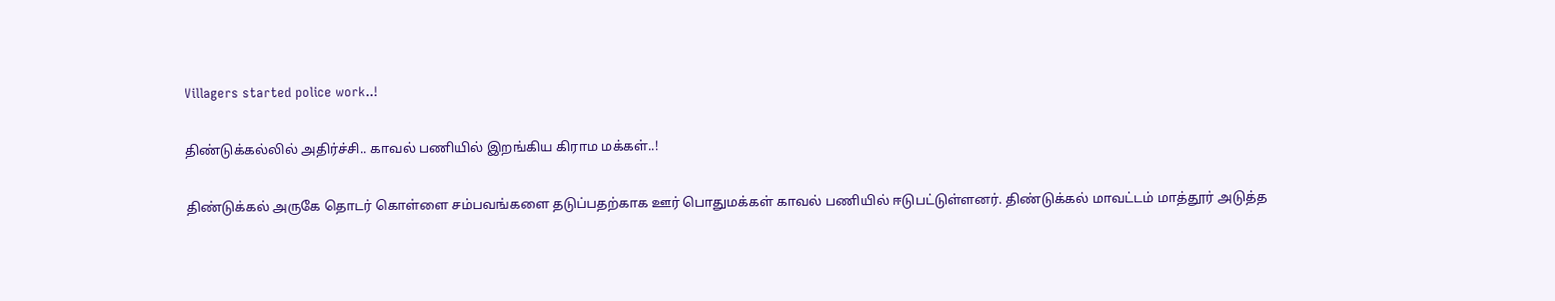Villagers started police work..!

திண்டுக்கல்லில் அதிர்ச்சி.. காவல் பணியில் இறங்கிய கிராம மக்கள்..!

திண்டுக்கல் அருகே தொடர் கொள்ளை சம்பவங்களை தடுப்பதற்காக ஊர் பொதுமக்கள் காவல் பணியில் ஈடுபட்டுள்ளனர். திண்டுக்கல் மாவட்டம் மாத்தூர் அடுத்த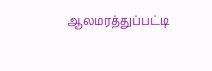ஆலமரத்துப்பட்டி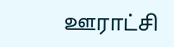ஊராட்சி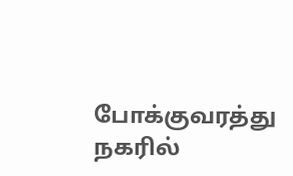போக்குவரத்து நகரில்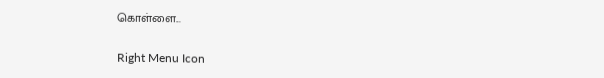கொள்ளை...

Right Menu Icon